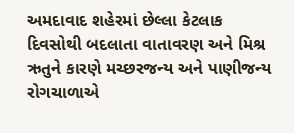અમદાવાદ શહેરમાં છેલ્લા કેટલાક દિવસોથી બદલાતા વાતાવરણ અને મિશ્ર ઋતુને કારણે મચ્છરજન્ય અને પાણીજન્ય રોગચાળાએ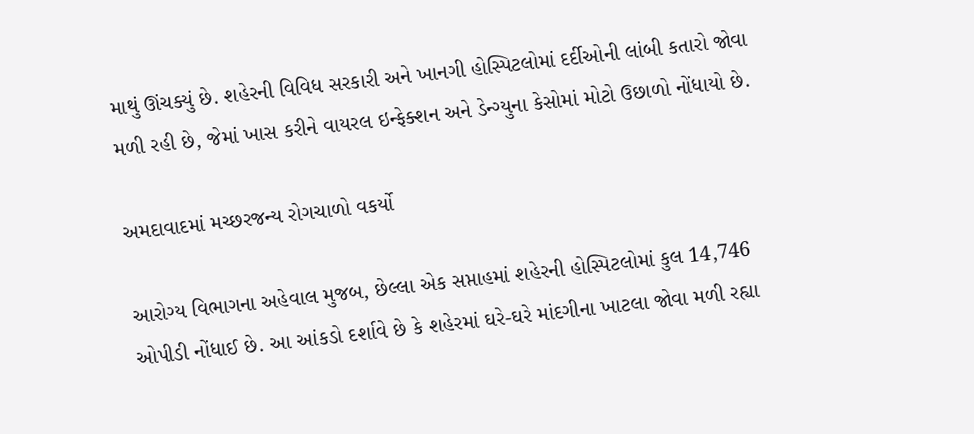માથું ઊંચક્યું છે. શહેરની વિવિધ સરકારી અને ખાનગી હોસ્પિટલોમાં દર્દીઓની લાંબી કતારો જોવા મળી રહી છે, જેમાં ખાસ કરીને વાયરલ ઇન્ફેક્શન અને ડેન્ગ્યુના કેસોમાં મોટો ઉછાળો નોંધાયો છે.

અમદાવાદમાં મચ્છરજન્ય રોગચાળો વકર્યો

આરોગ્ય વિભાગના અહેવાલ મુજબ, છેલ્લા એક સપ્તાહમાં શહેરની હોસ્પિટલોમાં કુલ 14,746 ઓપીડી નોંધાઈ છે. આ આંકડો દર્શાવે છે કે શહેરમાં ઘરે-ઘરે માંદગીના ખાટલા જોવા મળી રહ્યા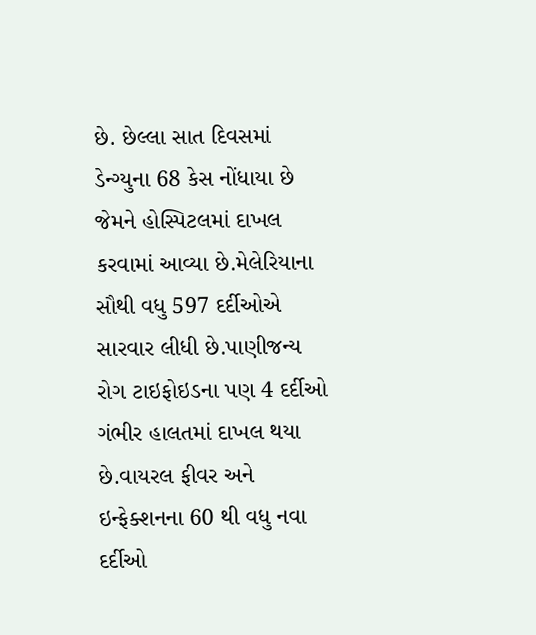છે. છેલ્લા સાત દિવસમાં ડેન્ગ્યુના 68 કેસ નોંધાયા છે જેમને હોસ્પિટલમાં દાખલ કરવામાં આવ્યા છે.મેલેરિયાના સૌથી વધુ 597 દર્દીઓએ સારવાર લીધી છે.પાણીજન્ય રોગ ટાઇફોઇડના પણ 4 દર્દીઓ ગંભીર હાલતમાં દાખલ થયા છે.વાયરલ ફીવર અને ઇન્ફેક્શનના 60 થી વધુ નવા દર્દીઓ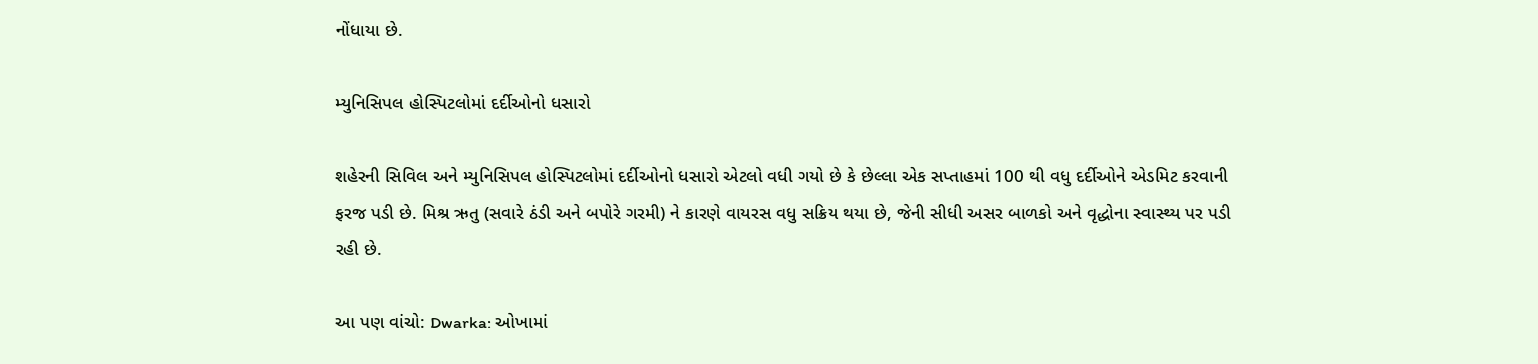નોંધાયા છે.

મ્યુનિસિપલ હોસ્પિટલોમાં દર્દીઓનો ધસારો

શહેરની સિવિલ અને મ્યુનિસિપલ હોસ્પિટલોમાં દર્દીઓનો ધસારો એટલો વધી ગયો છે કે છેલ્લા એક સપ્તાહમાં 100 થી વધુ દર્દીઓને એડમિટ કરવાની ફરજ પડી છે. મિશ્ર ઋતુ (સવારે ઠંડી અને બપોરે ગરમી) ને કારણે વાયરસ વધુ સક્રિય થયા છે, જેની સીધી અસર બાળકો અને વૃદ્ધોના સ્વાસ્થ્ય પર પડી રહી છે.

આ પણ વાંચો: Dwarka: ઓખામાં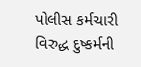પોલીસ કર્મચારી વિરુદ્ધ દુષ્કર્મની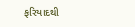ફરિયાદથી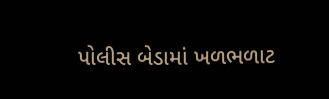પોલીસ બેડામાં ખળભળાટ